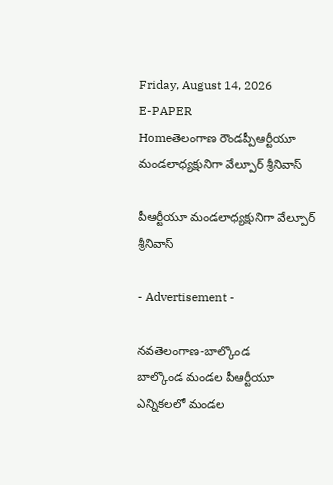Friday, August 14, 2026
E-PAPER
Homeతెలంగాణ రౌండప్పీఆర్టీయూ మండలాధ్యక్షునిగా వేల్పూర్ శ్రీనివాస్

పీఆర్టీయూ మండలాధ్యక్షునిగా వేల్పూర్ శ్రీనివాస్

- Advertisement -

నవతెలంగాణ-బాల్కొండ
బాల్కొండ మండల పీఆర్టీయూ ఎన్నికలలో మండల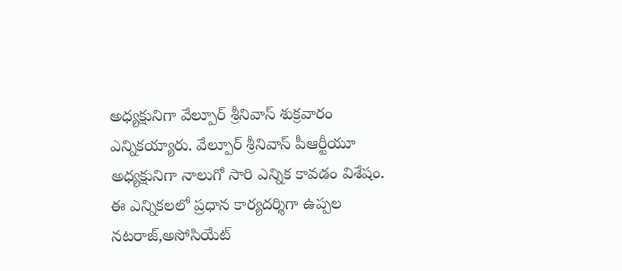అధ్యక్షునిగా వేల్పూర్ శ్రీనివాస్ శుక్రవారం ఎన్నికయ్యారు. వేల్పూర్ శ్రీనివాస్ పీఆర్టీయూ అధ్యక్షునిగా నాలుగో సారి ఎన్నిక కావడం విశేషం. ఈ ఎన్నికలలో ప్రధాన కార్యదర్శిగా ఉప్పల నటరాజ్,అసోసియేట్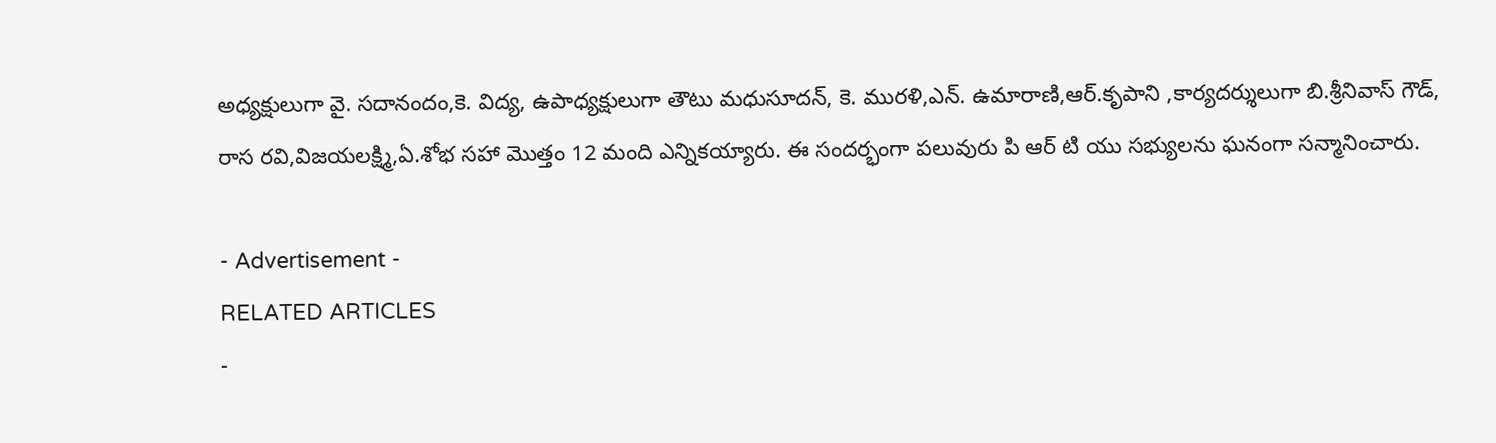అధ్యక్షులుగా వై. సదానందం,కె. విద్య, ఉపాధ్యక్షులుగా తౌటు మధుసూదన్, కె. మురళి,ఎన్. ఉమారాణి,ఆర్.కృపాని ,కార్యదర్శులుగా బి.శ్రీనివాస్ గౌడ్, రాస రవి,విజయలక్ష్మి,ఏ.శోభ సహా మొత్తం 12 మంది ఎన్నికయ్యారు. ఈ సందర్భంగా పలువురు పి ఆర్ టి యు సభ్యులను ఘనంగా సన్మానించారు.

- Advertisement -
RELATED ARTICLES
-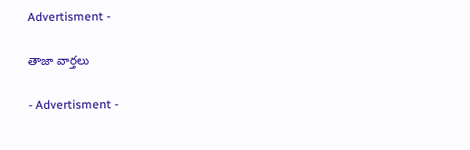Advertisment -

తాజా వార్తలు

- Advertisment -